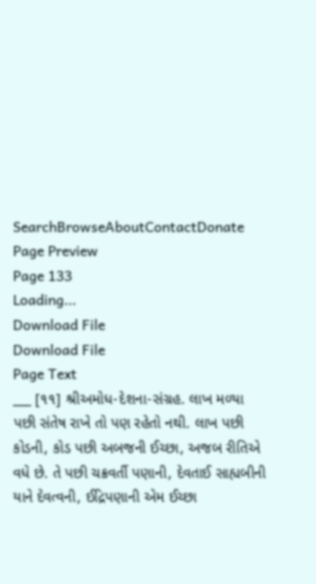SearchBrowseAboutContactDonate
Page Preview
Page 133
Loading...
Download File
Download File
Page Text
___ [૧૧] શ્રીઅમોધ-દેશના-સંગ્રહ. લાખ મળ્યા પછી સંતેષ રાખે તો પણ રહેતો નથી. લાખ પછી કોડની, કોડ પછી અબજની ઈચ્છા, અજબ રીતિએ વધે છે. તે પછી ચક્રવર્તી પણાની, દેવતાઈ સાહ્યબીની યાને દેવત્વની, ઈદ્રિપણાની એમ ઈચ્છા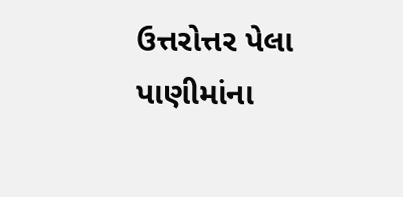ઉત્તરોત્તર પેલા પાણીમાંના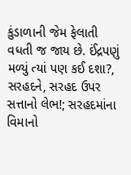કુંડાળાની જેમ ફેલાતી વધતી જ જાય છે. ઈંદ્રપણું મળ્યું ત્યાં પણ કઈ દશા?, સરહદને, સરહદ ઉપર સત્તાનો લેભ!; સરહદમાંના વિમાનો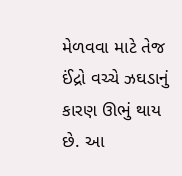મેળવવા માટે તેજ ઈંદ્રો વચ્ચે ઝઘડાનું કારણ ઊભું થાય છે. આ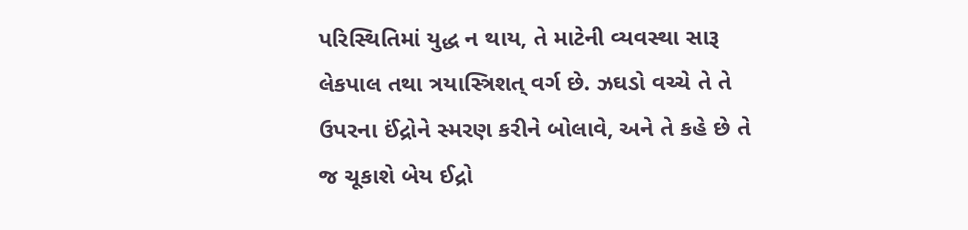પરિસ્થિતિમાં યુદ્ધ ન થાય, તે માટેની વ્યવસ્થા સારૂ લેકપાલ તથા ત્રયાસ્ત્રિશત્ વર્ગ છે. ઝઘડો વચ્ચે તે તે ઉપરના ઈંદ્રોને સ્મરણ કરીને બોલાવે, અને તે કહે છે તે જ ચૂકાશે બેય ઈદ્રો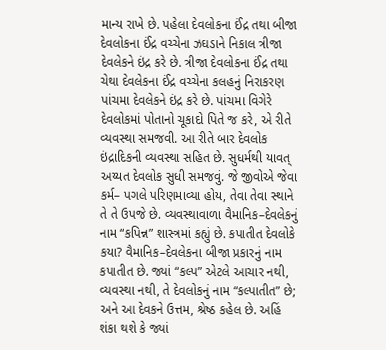માન્ય રાખે છે. પહેલા દેવલોકના ઈંદ્ર તથા બીજા દેવલોકના ઈંદ્ર વચ્ચેના ઝઘડાને નિકાલ ત્રીજા દેવલેકને ઇંદ્ર કરે છે. ત્રીજા દેવલોકના ઈંદ્ર તથા ચેથા દેવલેકના ઈંદ્ર વચ્ચેના કલહનું નિરાકરણ પાંચમા દેવલેકને ઇંદ્ર કરે છે. પાંચમા વિગેરે દેવલોકમાં પોતાનો ચૂકાદો પિતે જ કરે, એ રીતે વ્યવસ્થા સમજવી. આ રીતે બાર દેવલોક ઇંદ્રાદિકની વ્યવસ્થા સહિત છે. સુધર્મથી યાવત્ અય્યત દેવલોક સુધી સમજવું. જે જીવોએ જેવા કર્મ– પગલે પરિણમાવ્યા હોય, તેવા તેવા સ્થાને તે તે ઉપજે છે. વ્યવસ્થાવાળા વૈમાનિક–દેવલેકનું નામ “કપિન્ન” શાસ્ત્રમાં કહ્યું છે. કપાતીત દેવલોકે કયા? વૈમાનિક–દેવલેકના બીજા પ્રકારનું નામ કપાતીત છે. જ્યાં “કલ્પ” એટલે આચાર નથી, વ્યવસ્થા નથી, તે દેવલોકનું નામ “કલ્પાતીત” છે; અને આ દેવકને ઉત્તમ, શ્રેષ્ઠ કહેલ છે. અહિં શંકા થશે કે જ્યાં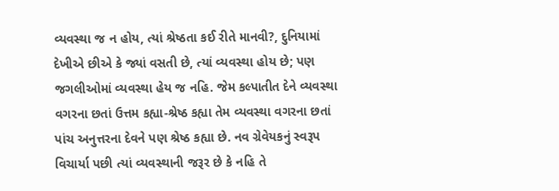વ્યવસ્થા જ ન હોય, ત્યાં શ્રેષ્ઠતા કઈ રીતે માનવી?, દુનિયામાં દેખીએ છીએ કે જ્યાં વસતી છે, ત્યાં વ્યવસ્થા હોય છે; પણ જગલીઓમાં વ્યવસ્થા હેય જ નહિ. જેમ કલ્પાતીત દેને વ્યવસ્થા વગરના છતાં ઉત્તમ કહ્યા-શ્રેષ્ઠ કહ્યા તેમ વ્યવસ્થા વગરના છતાં પાંચ અનુત્તરના દેવને પણ શ્રેષ્ઠ કહ્યા છે. નવ ગ્રેવેયકનું સ્વરૂપ વિચાર્યા પછી ત્યાં વ્યવસ્થાની જરૂર છે કે નહિ તે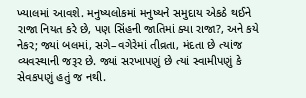ખ્યાલમાં આવશે. મનુષ્યલોકમાં મનુષ્યને સમુદાય એકઠે થઈને રાજા નિયત કરે છે, પણ સિંહની જાતિમાં ક્યા રાજા?, અને કયે નેકર; જ્યાં બલમાં, સગે–વગેરેમાં તીવ્રતા, મંદતા છે ત્યાંજ વ્યવસ્થાની જરૂર છે. જ્યાં સરખાપણું છે ત્યાં સ્વામીપણું કે સેવકપણું હતું જ નથી.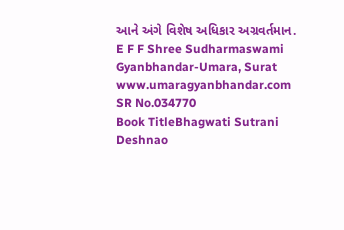આને અંગે વિશેષ અધિકાર અગ્રવર્તમાન. E F F Shree Sudharmaswami Gyanbhandar-Umara, Surat www.umaragyanbhandar.com
SR No.034770
Book TitleBhagwati Sutrani Deshnao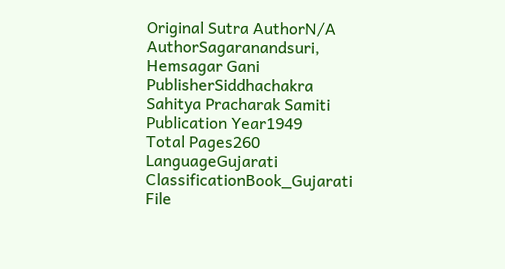Original Sutra AuthorN/A
AuthorSagaranandsuri, Hemsagar Gani
PublisherSiddhachakra Sahitya Pracharak Samiti
Publication Year1949
Total Pages260
LanguageGujarati
ClassificationBook_Gujarati
File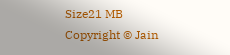Size21 MB
Copyright © Jain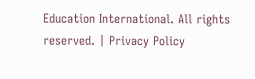Education International. All rights reserved. | Privacy Policy